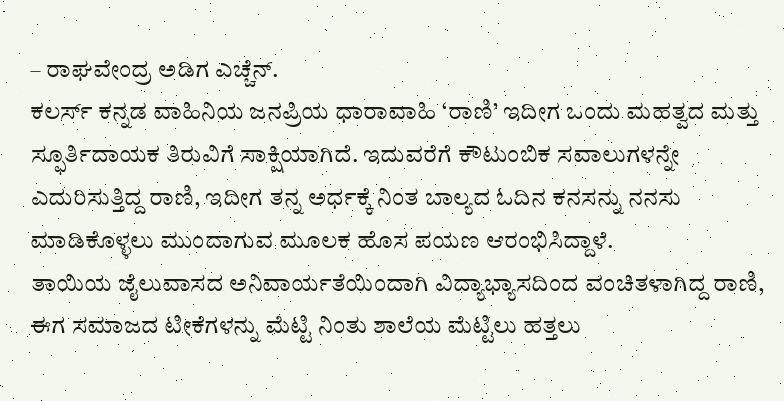– ರಾಘವೇಂದ್ರ ಅಡಿಗ ಎಚ್ಚೆನ್.
ಕಲರ್ಸ್ ಕನ್ನಡ ವಾಹಿನಿಯ ಜನಪ್ರಿಯ ಧಾರಾವಾಹಿ ‘ರಾಣಿ’ ಇದೀಗ ಒಂದು ಮಹತ್ವದ ಮತ್ತು ಸ್ಫೂರ್ತಿದಾಯಕ ತಿರುವಿಗೆ ಸಾಕ್ಷಿಯಾಗಿದೆ. ಇದುವರೆಗೆ ಕೌಟುಂಬಿಕ ಸವಾಲುಗಳನ್ನೇ ಎದುರಿಸುತ್ತಿದ್ದ ರಾಣಿ, ಇದೀಗ ತನ್ನ ಅರ್ಧಕ್ಕೆ ನಿಂತ ಬಾಲ್ಯದ ಓದಿನ ಕನಸನ್ನು ನನಸು ಮಾಡಿಕೊಳ್ಳಲು ಮುಂದಾಗುವ ಮೂಲಕ ಹೊಸ ಪಯಣ ಆರಂಭಿಸಿದ್ದಾಳೆ.
ತಾಯಿಯ ಜೈಲುವಾಸದ ಅನಿವಾರ್ಯತೆಯಿಂದಾಗಿ ವಿದ್ಯಾಭ್ಯಾಸದಿಂದ ವಂಚಿತಳಾಗಿದ್ದ ರಾಣಿ, ಈಗ ಸಮಾಜದ ಟೀಕೆಗಳನ್ನು ಮೆಟ್ಟಿ ನಿಂತು ಶಾಲೆಯ ಮೆಟ್ಟಿಲು ಹತ್ತಲು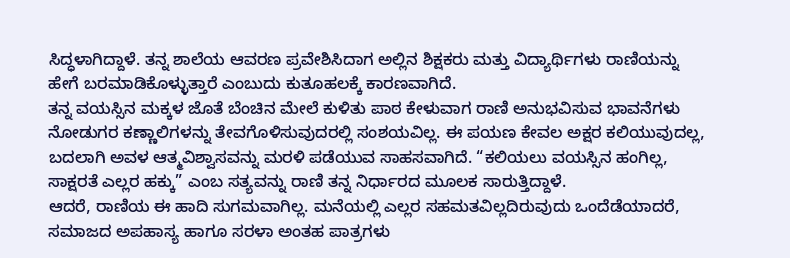ಸಿದ್ಧಳಾಗಿದ್ದಾಳೆ. ತನ್ನ ಶಾಲೆಯ ಆವರಣ ಪ್ರವೇಶಿಸಿದಾಗ ಅಲ್ಲಿನ ಶಿಕ್ಷಕರು ಮತ್ತು ವಿದ್ಯಾರ್ಥಿಗಳು ರಾಣಿಯನ್ನು ಹೇಗೆ ಬರಮಾಡಿಕೊಳ್ಳುತ್ತಾರೆ ಎಂಬುದು ಕುತೂಹಲಕ್ಕೆ ಕಾರಣವಾಗಿದೆ.
ತನ್ನ ವಯಸ್ಸಿನ ಮಕ್ಕಳ ಜೊತೆ ಬೆಂಚಿನ ಮೇಲೆ ಕುಳಿತು ಪಾಠ ಕೇಳುವಾಗ ರಾಣಿ ಅನುಭವಿಸುವ ಭಾವನೆಗಳು ನೋಡುಗರ ಕಣ್ಣಾಲಿಗಳನ್ನು ತೇವಗೊಳಿಸುವುದರಲ್ಲಿ ಸಂಶಯವಿಲ್ಲ. ಈ ಪಯಣ ಕೇವಲ ಅಕ್ಷರ ಕಲಿಯುವುದಲ್ಲ, ಬದಲಾಗಿ ಅವಳ ಆತ್ಮವಿಶ್ವಾಸವನ್ನು ಮರಳಿ ಪಡೆಯುವ ಸಾಹಸವಾಗಿದೆ. “ಕಲಿಯಲು ವಯಸ್ಸಿನ ಹಂಗಿಲ್ಲ, ಸಾಕ್ಷರತೆ ಎಲ್ಲರ ಹಕ್ಕು” ಎಂಬ ಸತ್ಯವನ್ನು ರಾಣಿ ತನ್ನ ನಿರ್ಧಾರದ ಮೂಲಕ ಸಾರುತ್ತಿದ್ದಾಳೆ.
ಆದರೆ, ರಾಣಿಯ ಈ ಹಾದಿ ಸುಗಮವಾಗಿಲ್ಲ. ಮನೆಯಲ್ಲಿ ಎಲ್ಲರ ಸಹಮತವಿಲ್ಲದಿರುವುದು ಒಂದೆಡೆಯಾದರೆ, ಸಮಾಜದ ಅಪಹಾಸ್ಯ ಹಾಗೂ ಸರಳಾ ಅಂತಹ ಪಾತ್ರಗಳು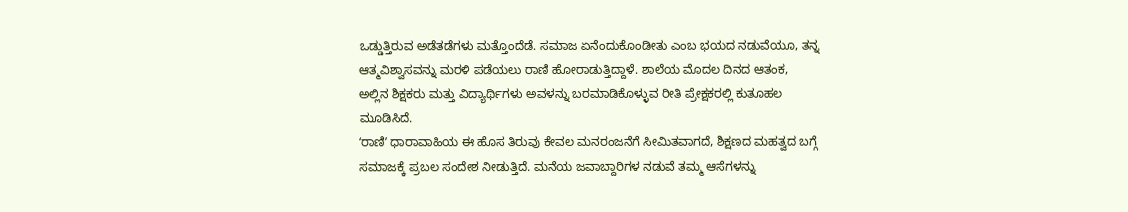ಒಡ್ಡುತ್ತಿರುವ ಅಡೆತಡೆಗಳು ಮತ್ತೊಂದೆಡೆ. ಸಮಾಜ ಏನೆಂದುಕೊಂಡೀತು ಎಂಬ ಭಯದ ನಡುವೆಯೂ, ತನ್ನ ಆತ್ಮವಿಶ್ವಾಸವನ್ನು ಮರಳಿ ಪಡೆಯಲು ರಾಣಿ ಹೋರಾಡುತ್ತಿದ್ದಾಳೆ. ಶಾಲೆಯ ಮೊದಲ ದಿನದ ಆತಂಕ, ಅಲ್ಲಿನ ಶಿಕ್ಷಕರು ಮತ್ತು ವಿದ್ಯಾರ್ಥಿಗಳು ಅವಳನ್ನು ಬರಮಾಡಿಕೊಳ್ಳುವ ರೀತಿ ಪ್ರೇಕ್ಷಕರಲ್ಲಿ ಕುತೂಹಲ ಮೂಡಿಸಿದೆ.
ʻರಾಣಿʼ ಧಾರಾವಾಹಿಯ ಈ ಹೊಸ ತಿರುವು ಕೇವಲ ಮನರಂಜನೆಗೆ ಸೀಮಿತವಾಗದೆ, ಶಿಕ್ಷಣದ ಮಹತ್ವದ ಬಗ್ಗೆ ಸಮಾಜಕ್ಕೆ ಪ್ರಬಲ ಸಂದೇಶ ನೀಡುತ್ತಿದೆ. ಮನೆಯ ಜವಾಬ್ದಾರಿಗಳ ನಡುವೆ ತಮ್ಮ ಆಸೆಗಳನ್ನು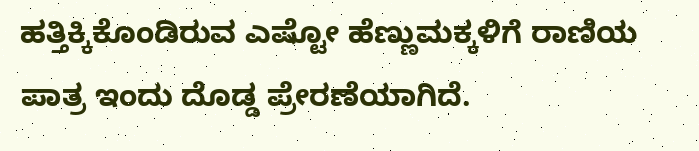ಹತ್ತಿಕ್ಕಿಕೊಂಡಿರುವ ಎಷ್ಟೋ ಹೆಣ್ಣುಮಕ್ಕಳಿಗೆ ರಾಣಿಯ ಪಾತ್ರ ಇಂದು ದೊಡ್ಡ ಪ್ರೇರಣೆಯಾಗಿದೆ.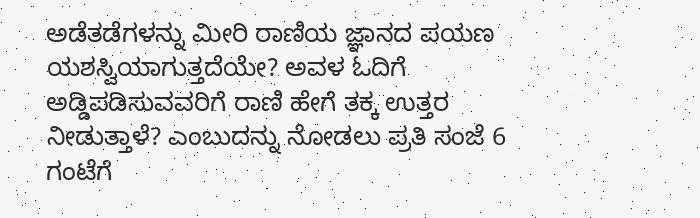ಅಡೆತಡೆಗಳನ್ನು ಮೀರಿ ರಾಣಿಯ ಜ್ಞಾನದ ಪಯಣ ಯಶಸ್ವಿಯಾಗುತ್ತದೆಯೇ? ಅವಳ ಓದಿಗೆ ಅಡ್ಡಿಪಡಿಸುವವರಿಗೆ ರಾಣಿ ಹೇಗೆ ತಕ್ಕ ಉತ್ತರ ನೀಡುತ್ತಾಳೆ? ಎಂಬುದನ್ನು ನೋಡಲು ಪ್ರತಿ ಸಂಜೆ 6 ಗಂಟೆಗೆ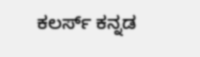ಕಲರ್ಸ್ ಕನ್ನಡ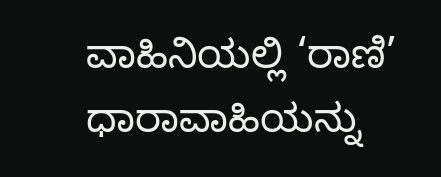ವಾಹಿನಿಯಲ್ಲಿ ‘ರಾಣಿ’ ಧಾರಾವಾಹಿಯನ್ನು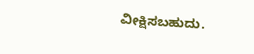ವೀಕ್ಷಿಸಬಹುದು.